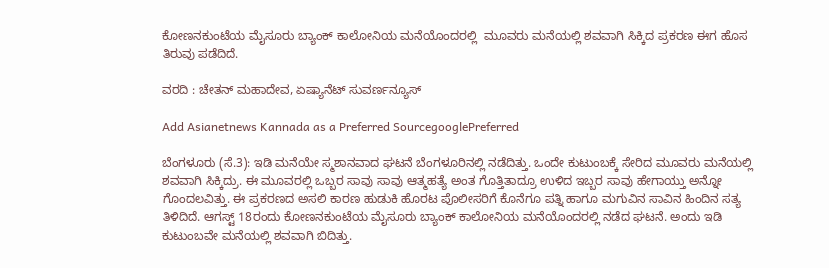ಕೋಣನಕುಂಟೆಯ ಮೈಸೂರು ಬ್ಯಾಂಕ್ ಕಾಲೋನಿಯ ಮನೆಯೊಂದರಲ್ಲಿ  ಮೂವರು ಮನೆಯಲ್ಲಿ ಶವವಾಗಿ ಸಿಕ್ಕಿದ ಪ್ರಕರಣ ಈಗ ಹೊಸ ತಿರುವು ಪಡೆದಿದೆ.

ವರದಿ : ಚೇತನ್ ಮಹಾದೇವ, ಏಷ್ಯಾನೆಟ್ ಸುವರ್ಣನ್ಯೂಸ್

Add Asianetnews Kannada as a Preferred SourcegooglePreferred

ಬೆಂಗಳೂರು (ಸೆ.3): ಇಡಿ ಮನೆಯೇ ಸ್ಮಶಾನವಾದ ಘಟನೆ ಬೆಂಗಳೂರಿನಲ್ಲಿ ನಡೆದಿತ್ತು. ಒಂದೇ ಕುಟುಂಬಕ್ಕೆ ಸೇರಿದ ಮೂವರು ಮನೆಯಲ್ಲಿ ಶವವಾಗಿ ಸಿಕ್ಕಿದ್ರು. ಈ ಮೂವರಲ್ಲಿ ಒಬ್ಬರ ಸಾವು ಸಾವು ಆತ್ಮಹತ್ಯೆ ಅಂತ ಗೊತ್ತಿತಾದ್ರೂ ಉಳಿದ ಇಬ್ಬರ ಸಾವು ಹೇಗಾಯ್ತು ಅನ್ನೋ ಗೊಂದಲವಿತ್ತು. ಈ ಪ್ರಕರಣದ ಅಸಲಿ ಕಾರಣ ಹುಡುಕಿ ಹೊರಟ ಪೊಲೀಸರಿಗೆ ಕೊನೆಗೂ ಪತ್ನಿ ಹಾಗೂ ಮಗುವಿನ ಸಾವಿನ ಹಿಂದಿನ ಸತ್ಯ ತಿಳಿದಿದೆ. ಆಗಸ್ಟ್ 18ರಂದು ಕೋಣನಕುಂಟೆಯ ಮೈಸೂರು ಬ್ಯಾಂಕ್ ಕಾಲೋನಿಯ ಮನೆಯೊಂದರಲ್ಲಿ ನಡೆದ ಘಟನೆ. ಅಂದು ಇಡಿ ಕುಟುಂಬವೇ ಮನೆಯಲ್ಲಿ ಶವವಾಗಿ ಬಿದಿತ್ತು.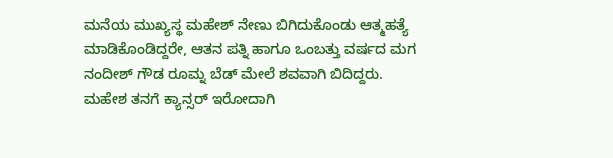ಮನೆಯ ಮುಖ್ಯಸ್ಥ ಮಹೇಶ್ ನೇಣು ಬಿಗಿದುಕೊಂಡು ಆತ್ಮಹತ್ಯೆ ಮಾಡಿಕೊಂಡಿದ್ದರೇ, ಆತನ ಪತ್ನಿ ಹಾಗೂ ಒಂಬತ್ತು ವರ್ಷದ ಮಗ ನಂದೀಶ್ ಗೌಡ ರೂಮ್ನ ಬೆಡ್ ಮೇಲೆ ಶವವಾಗಿ ಬಿದಿದ್ದರು. ಮಹೇಶ ತನಗೆ ಕ್ಯಾನ್ಸರ್ ಇರೋದಾಗಿ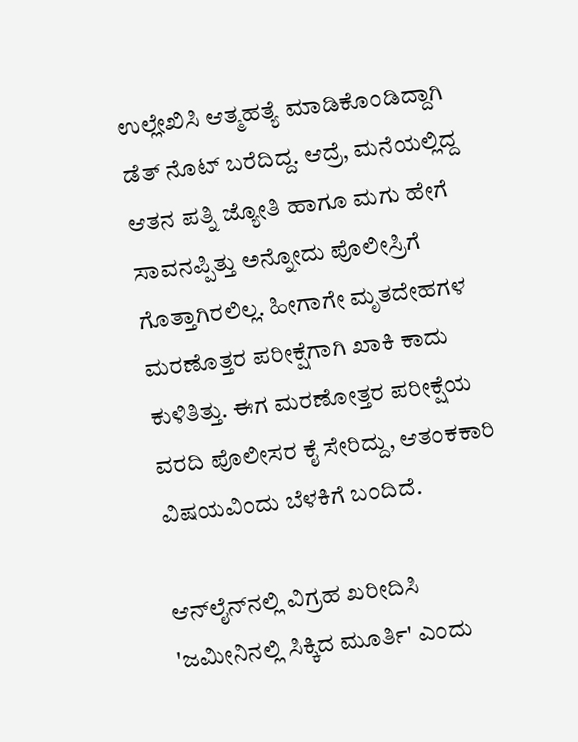ಉಲ್ಲೇಖಿಸಿ ಆತ್ಮಹತ್ಯೆ ಮಾಡಿಕೊಂಡಿದ್ದಾಗಿ ಡೆತ್ ನೊಟ್ ಬರೆದಿದ್ದ. ಆದ್ರೆ, ಮನೆಯಲ್ಲಿದ್ದ ಆತನ ಪತ್ನಿ ಜ್ಯೋತಿ ಹಾಗೂ ಮಗು ಹೇಗೆ ಸಾವನಪ್ಪಿತ್ತು ಅನ್ನೋದು ಪೊಲೀಸ್ರಿಗೆ ಗೊತ್ತಾಗಿರಲಿಲ್ಲ. ಹೀಗಾಗೇ ಮೃತದೇಹಗಳ ಮರಣೊತ್ತರ ಪರೀಕ್ಷೆಗಾಗಿ ಖಾಕಿ ಕಾದು ಕುಳಿತಿತ್ತು. ಈಗ ಮರಣೋತ್ತರ ಪರೀಕ್ಷೆಯ ವರದಿ ಪೊಲೀಸರ ಕೈ ಸೇರಿದ್ದು, ಆತಂಕಕಾರಿ ವಿಷಯವಿಂದು ಬೆಳಕಿಗೆ ಬಂದಿದೆ.

ಆನ್‌ಲೈನ್‌ನಲ್ಲಿ ವಿಗ್ರಹ ಖರೀದಿಸಿ 'ಜಮೀನಿನಲ್ಲಿ ಸಿಕ್ಕಿದ ಮೂರ್ತಿ' ಎಂದು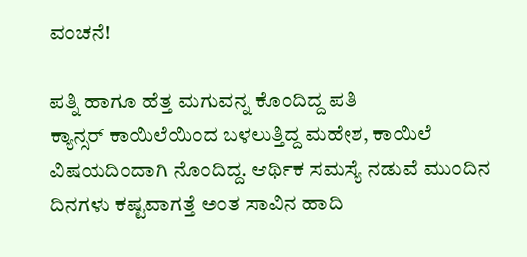ವಂಚನೆ!

ಪತ್ನಿ ಹಾಗೂ ಹೆತ್ತ ಮಗುವನ್ನ ಕೊಂದಿದ್ದ ಪತಿ
ಕ್ಯಾನ್ಸರ್ ಕಾಯಿಲೆಯಿಂದ ಬಳಲುತ್ತಿದ್ದ ಮಹೇಶ, ಕಾಯಿಲೆ ವಿಷಯದಿಂದಾಗಿ ನೊಂದಿದ್ದ. ಆರ್ಥಿಕ ಸಮಸ್ಯೆ ನಡುವೆ ಮುಂದಿನ ದಿನಗಳು ಕಷ್ಟವಾಗತ್ತೆ ಅಂತ ಸಾವಿನ ಹಾದಿ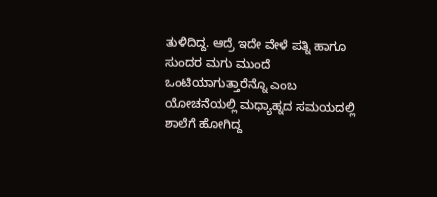ತುಳಿದಿದ್ದ. ಆದ್ರೆ ಇದೇ ವೇಳೆ ಪತ್ನಿ ಹಾಗೂ ಸುಂದರ ಮಗು ಮುಂದೆ ಒಂಟಿಯಾಗುತ್ತಾರೆನ್ನೊ ಎಂಬ ಯೋಚನೆಯಲ್ಲಿ ಮಧ್ಯಾಹ್ನದ ಸಮಯದಲ್ಲಿ ಶಾಲೆಗೆ ಹೋಗಿದ್ದ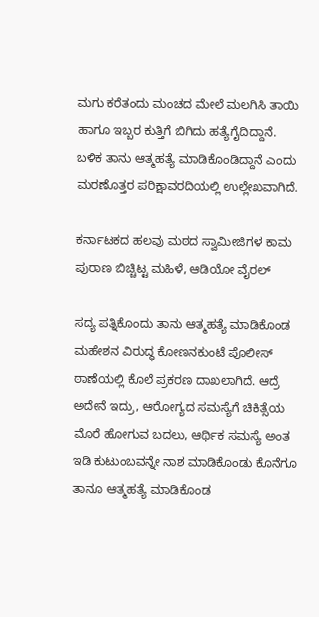ಮಗು ಕರೆತಂದು ಮಂಚದ ಮೇಲೆ ಮಲಗಿಸಿ ತಾಯಿ ಹಾಗೂ ಇಬ್ಬರ ಕುತ್ತಿಗೆ ಬಿಗಿದು ಹತ್ಯೆಗೈದಿದ್ದಾನೆ. ಬಳಿಕ ತಾನು ಆತ್ಮಹತ್ಯೆ ಮಾಡಿಕೊಂಡಿದ್ದಾನೆ ಎಂದು ಮರಣೊತ್ತರ ಪರಿಕ್ಷಾವರದಿಯಲ್ಲಿ ಉಲ್ಲೇಖವಾಗಿದೆ.

ಕರ್ನಾಟಕದ ಹಲವು ಮಠದ ಸ್ವಾಮೀಜಿಗಳ ಕಾಮ ಪುರಾಣ ಬಿಚ್ಚಿಟ್ಟ ಮಹಿಳೆ, ಆಡಿಯೋ ವೈರಲ್

ಸದ್ಯ ಪತ್ನಿಕೊಂದು ತಾನು ಆತ್ಮಹತ್ಯೆ ಮಾಡಿಕೊಂಡ ಮಹೇಶನ ವಿರುದ್ಧ ಕೋಣನಕುಂಟೆ ಪೊಲೀಸ್ ಠಾಣೆಯಲ್ಲಿ ಕೊಲೆ ಪ್ರಕರಣ ದಾಖಲಾಗಿದೆ. ಆದ್ರೆ ಅದೇನೆ ಇದ್ರು, ಆರೋಗ್ಯದ ಸಮಸ್ಯೆಗೆ ಚಿಕಿತ್ಸೆಯ ಮೊರೆ ಹೋಗುವ ಬದಲು, ಆರ್ಥಿಕ ಸಮಸ್ಯೆ ಅಂತ ಇಡಿ ಕುಟುಂಬವನ್ನೇ ನಾಶ ಮಾಡಿಕೊಂಡು ಕೊನೆಗೂ ತಾನೂ ಆತ್ಮಹತ್ಯೆ ಮಾಡಿಕೊಂಡ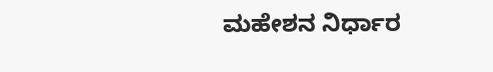ಮಹೇಶನ ನಿರ್ಧಾರ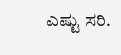ಎಷ್ಟು ಸರಿ.